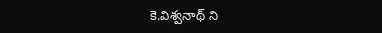కె.విశ్వనాథ్ ని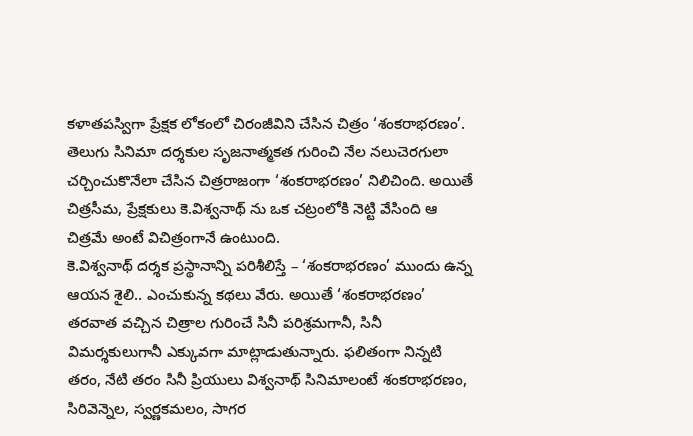కళాతపస్విగా ప్రేక్షక లోకంలో చిరంజీవిని చేసిన చిత్రం ‘శంకరాభరణం’. తెలుగు సినిమా దర్శకుల సృజనాత్మకత గురించి నేల నలుచెరగులా చర్చించుకొనేలా చేసిన చిత్రరాజంగా ‘శంకరాభరణం’ నిలిచింది. అయితే చిత్రసీమ, ప్రేక్షకులు కె.విశ్వనాథ్ ను ఒక చట్రంలోకి నెట్టి వేసింది ఆ చిత్రమే అంటే విచిత్రంగానే ఉంటుంది.
కె.విశ్వనాథ్ దర్శక ప్రస్థానాన్ని పరిశీలిస్తే – ‘శంకరాభరణం’ ముందు ఉన్న ఆయన శైలి.. ఎంచుకున్న కథలు వేరు. అయితే ‘శంకరాభరణం’ తరవాత వచ్చిన చిత్రాల గురించే సినీ పరిశ్రమగానీ, సినీ విమర్శకులుగానీ ఎక్కువగా మాట్లాడుతున్నారు. ఫలితంగా నిన్నటి తరం, నేటి తరం సినీ ప్రియులు విశ్వనాథ్ సినిమాలంటే శంకరాభరణం, సిరివెన్నెల, స్వర్ణకమలం, సాగర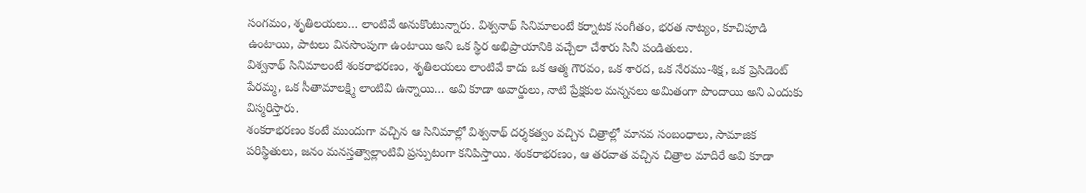సంగమం, శృతిలయలు… లాంటివే అనుకొంటున్నారు. విశ్వనాథ్ సినిమాలంటే కర్నాటక సంగీతం, భరత నాట్యం, కూచిపూడి ఉంటాయి, పాటలు వినసొంపుగా ఉంటాయి అని ఒక స్థిర అభిప్రాయానికి వచ్చేలా చేశారు సినీ పండితులు.
విశ్వనాథ్ సినిమాలంటే శంకరాభరణం, శృతిలయలు లాంటివే కాదు ఒక ఆత్మ గౌరవం, ఒక శారద, ఒక నేరము-శిక్ష, ఒక ప్రెసిడెంట్ పేరమ్మ, ఒక సీతామాలక్ష్మి లాంటివి ఉన్నాయి… అవి కూడా అవార్డులు, నాటి ప్రేక్షకుల మన్ననలు అమితంగా పొందాయి అని ఎందుకు విస్మరిస్తారు.
శంకరాభరణం కంటే ముందుగా వచ్చిన ఆ సినిమాల్లో విశ్వనాథ్ దర్శకత్వం వచ్చిన చిత్రాల్లో మానవ సంబంధాలు, సామాజిక పరిస్థితులు, జనం మనస్తత్వాల్లాంటివి ప్రస్పుటంగా కనిపిస్తాయి. శంకరాభరణం, ఆ తరవాత వచ్చిన చిత్రాల మాదిరే అవి కూడా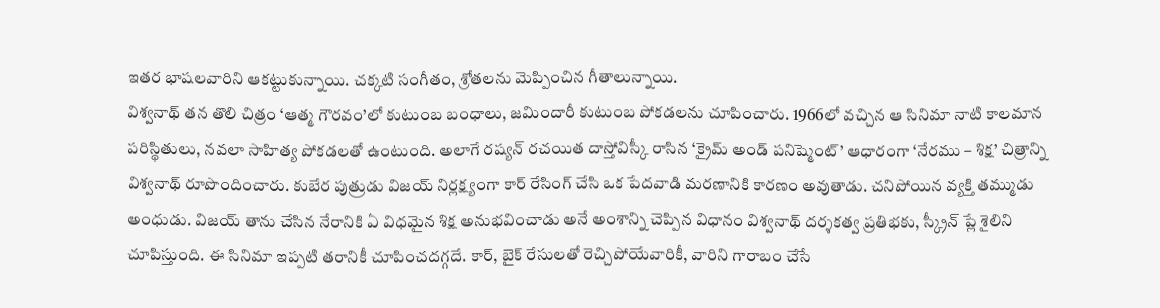ఇతర భాషలవారిని ఆకట్టుకున్నాయి. చక్కటి సంగీతం, శ్రోతలను మెప్పించిన గీతాలున్నాయి.
విశ్వనాథ్ తన తొలి చిత్రం ‘ఆత్మ గౌరవం’లో కుటుంబ బంధాలు, జమిందారీ కుటుంబ పోకడలను చూపించారు. 1966లో వచ్చిన ఆ సినిమా నాటి కాలమాన పరిస్థితులు, నవలా సాహిత్య పోకడలతో ఉంటుంది. అలాగే రష్యన్ రచయిత దాస్తోవిస్కీ రాసిన ‘క్రైమ్ అండ్ పనిష్మెంట్’ ఆధారంగా ‘నేరము – శిక్ష’ చిత్రాన్ని విశ్వనాథ్ రూపొందించారు. కుబేర పుత్రుడు విజయ్ నిర్లక్ష్యంగా కార్ రేసింగ్ చేసి ఒక పేదవాడి మరణానికి కారణం అవుతాడు. చనిపోయిన వ్యక్తి తమ్ముడు అంధుడు. విజయ్ తాను చేసిన నేరానికి ఏ విధమైన శిక్ష అనుభవించాడు అనే అంశాన్ని చెప్పిన విధానం విశ్వనాథ్ దర్శకత్వ ప్రతిభకు, స్క్రీన్ ప్లే శైలిని చూపిస్తుంది. ఈ సినిమా ఇప్పటి తరానికీ చూపించదగ్గదే. కార్, బైక్ రేసులతో రెచ్చిపోయేవారికీ, వారిని గారాబం చేసే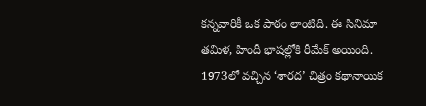కన్నవారికీ ఒక పాఠం లాంటిది. ఈ సినిమా తమిళ, హిందీ భాషల్లోకి రీమేక్ అయింది.
1973లో వచ్చిన ‘శారద’ చిత్రం కథానాయిక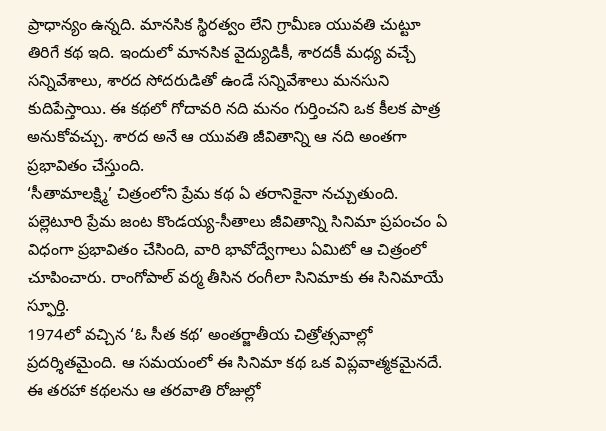ప్రాధాన్యం ఉన్నది. మానసిక స్థిరత్వం లేని గ్రామీణ యువతి చుట్టూ తిరిగే కథ ఇది. ఇందులో మానసిక వైద్యుడికీ, శారదకీ మధ్య వచ్చే సన్నివేశాలు, శారద సోదరుడితో ఉండే సన్నివేశాలు మనసుని కుదిపేస్తాయి. ఈ కథలో గోదావరి నది మనం గుర్తించని ఒక కీలక పాత్ర అనుకోవచ్చు. శారద అనే ఆ యువతి జీవితాన్ని ఆ నది అంతగా ప్రభావితం చేస్తుంది.
‘సీతామాలక్ష్మి’ చిత్రంలోని ప్రేమ కథ ఏ తరానికైనా నచ్చుతుంది. పల్లెటూరి ప్రేమ జంట కొండయ్య-సీతాలు జీవితాన్ని సినిమా ప్రపంచం ఏ విధంగా ప్రభావితం చేసింది, వారి భావోద్వేగాలు ఏమిటో ఆ చిత్రంలో చూపించారు. రాంగోపాల్ వర్మ తీసిన రంగీలా సినిమాకు ఈ సినిమాయే స్ఫూర్తి.
1974లో వచ్చిన ‘ఓ సీత కథ’ అంతర్జాతీయ చిత్రోత్సవాల్లో ప్రదర్శితమైంది. ఆ సమయంలో ఈ సినిమా కథ ఒక విప్లవాత్మకమైనదే. ఈ తరహా కథలను ఆ తరవాతి రోజుల్లో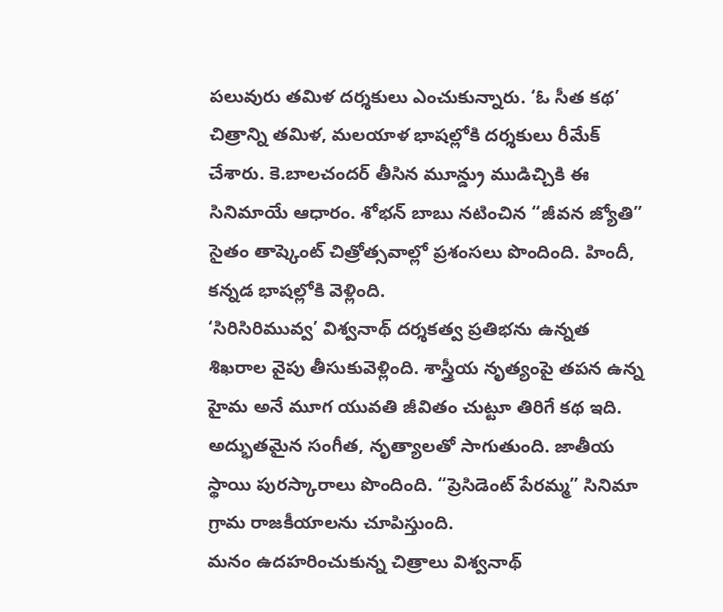పలువురు తమిళ దర్శకులు ఎంచుకున్నారు. ‘ఓ సీత కథ’ చిత్రాన్ని తమిళ, మలయాళ భాషల్లోకి దర్శకులు రీమేక్ చేశారు. కె.బాలచందర్ తీసిన మూన్డ్రు ముడిచ్చికి ఈ సినిమాయే ఆధారం. శోభన్ బాబు నటించిన “జీవన జ్యోతి” సైతం తాష్కెంట్ చిత్రోత్సవాల్లో ప్రశంసలు పొందింది. హిందీ, కన్నడ భాషల్లోకి వెళ్లింది.
‘సిరిసిరిమువ్వ’ విశ్వనాథ్ దర్శకత్వ ప్రతిభను ఉన్నత శిఖరాల వైపు తీసుకువెళ్లింది. శాస్త్రీయ నృత్యంపై తపన ఉన్న హైమ అనే మూగ యువతి జీవితం చుట్టూ తిరిగే కథ ఇది. అద్భుతమైన సంగీత, నృత్యాలతో సాగుతుంది. జాతీయ స్థాయి పురస్కారాలు పొందింది. “ప్రెసిడెంట్ పేరమ్మ” సినిమా గ్రామ రాజకీయాలను చూపిస్తుంది.
మనం ఉదహరించుకున్న చిత్రాలు విశ్వనాథ్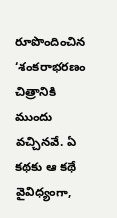రూపొందించిన ‘శంకరాభరణం చిత్రానికి ముందు వచ్చినవే. ఏ కథకు ఆ కథే వైవిధ్యంగా,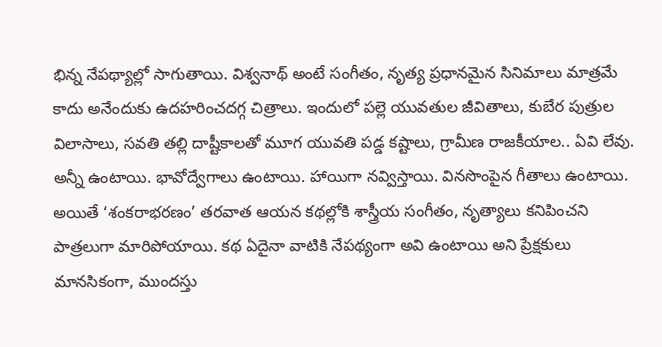భిన్న నేపథ్యాల్లో సాగుతాయి. విశ్వనాథ్ అంటే సంగీతం, నృత్య ప్రధానమైన సినిమాలు మాత్రమే కాదు అనేందుకు ఉదహరించదగ్గ చిత్రాలు. ఇందులో పల్లె యువతుల జీవితాలు, కుబేర పుత్రుల విలాసాలు, సవతి తల్లి దాష్టీకాలతో మూగ యువతి పడ్డ కష్టాలు, గ్రామీణ రాజకీయాల.. ఏవి లేవు. అన్నీ ఉంటాయి. భావోద్వేగాలు ఉంటాయి. హాయిగా నవ్విస్తాయి. వినసొంపైన గీతాలు ఉంటాయి.
అయితే ‘శంకరాభరణం’ తరవాత ఆయన కథల్లోకి శాస్త్రీయ సంగీతం, నృత్యాలు కనిపించని పాత్రలుగా మారిపోయాయి. కథ ఏదైనా వాటికి నేపథ్యంగా అవి ఉంటాయి అని ప్రేక్షకులు మానసికంగా, ముందస్తు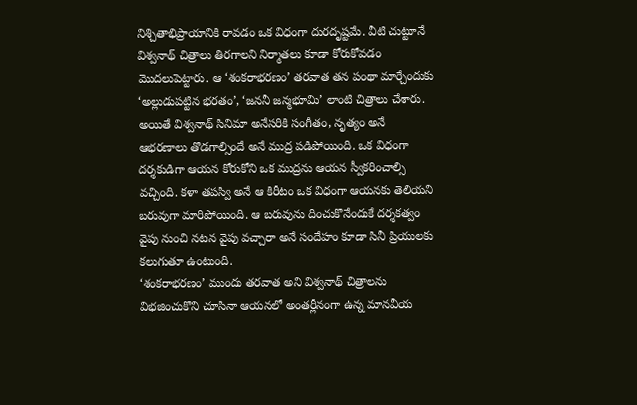నిశ్చితాభిప్రాయానికి రావడం ఒక విధంగా దురదృష్టమే. వీటి చుట్టూనే విశ్వనాథ్ చిత్రాలు తిరగాలని నిర్మాతలు కూడా కోరుకోవడం మొదలుపెట్టారు. ఆ ‘శంకరాభరణం’ తరవాత తన పంథా మార్చేందుకు ‘అల్లుడుపట్టిన భరతం’, ‘జననీ జన్మభూమి’ లాంటి చిత్రాలు చేశారు. అయితే విశ్వనాథ్ సినిమా అనేసరికి సంగీతం, నృత్యం అనే ఆభరణాలు తొడగాల్సిందే అనే ముద్ర పడిపోయింది. ఒక విధంగా దర్శకుడిగా ఆయన కోరుకోని ఒక ముద్రను ఆయన స్వీకరించాల్సి వచ్చింది. కళా తపస్వి అనే ఆ కిరీటం ఒక విధంగా ఆయనకు తెలియని బరువుగా మారిపోయింది. ఆ బరువును దించుకొనేందుకే దర్శకత్వం వైపు నుంచి నటన వైపు వచ్చారా అనే సందేహం కూడా సినీ ప్రియులకు కలుగుతూ ఉంటుంది.
‘శంకరాభరణం’ ముందు తరవాత అని విశ్వనాథ్ చిత్రాలను విభజించుకొని చూసినా ఆయనలో అంతర్లీనంగా ఉన్న మానవీయ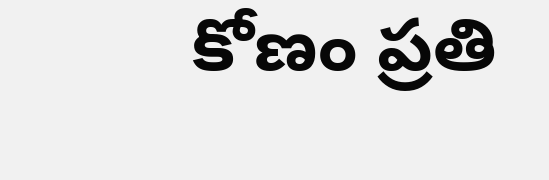కోణం ప్రతి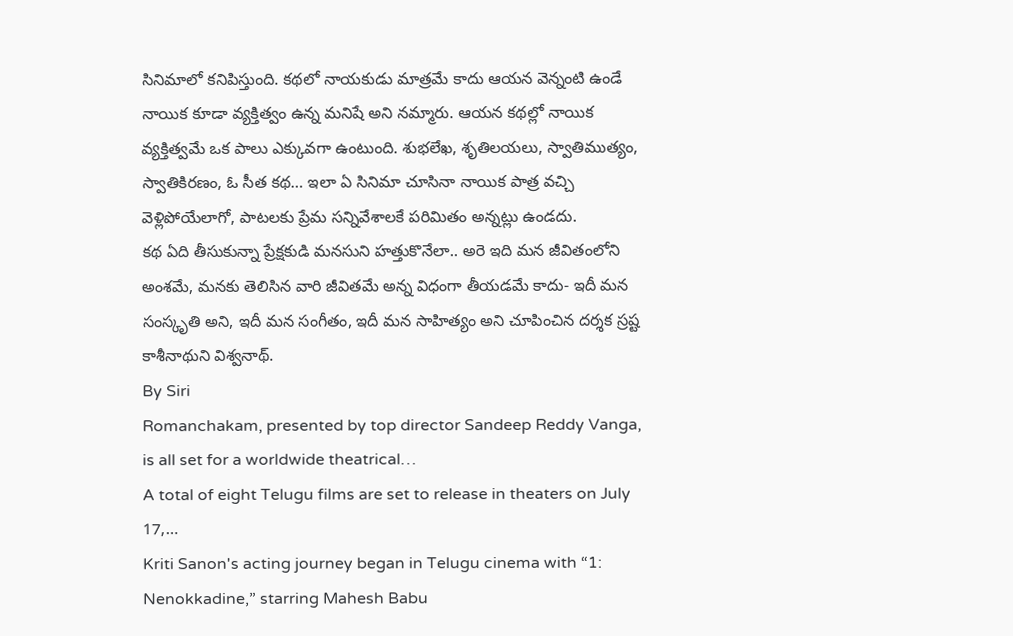సినిమాలో కనిపిస్తుంది. కథలో నాయకుడు మాత్రమే కాదు ఆయన వెన్నంటి ఉండే నాయిక కూడా వ్యక్తిత్వం ఉన్న మనిషే అని నమ్మారు. ఆయన కథల్లో నాయిక వ్యక్తిత్వమే ఒక పాలు ఎక్కువగా ఉంటుంది. శుభలేఖ, శృతిలయలు, స్వాతిముత్యం, స్వాతికిరణం, ఓ సీత కథ… ఇలా ఏ సినిమా చూసినా నాయిక పాత్ర వచ్చి వెళ్లిపోయేలాగో, పాటలకు ప్రేమ సన్నివేశాలకే పరిమితం అన్నట్లు ఉండదు.
కథ ఏది తీసుకున్నా ప్రేక్షకుడి మనసుని హత్తుకొనేలా.. అరె ఇది మన జీవితంలోని అంశమే, మనకు తెలిసిన వారి జీవితమే అన్న విధంగా తీయడమే కాదు- ఇదీ మన సంస్కృతి అని, ఇదీ మన సంగీతం, ఇదీ మన సాహిత్యం అని చూపించిన దర్శక స్రష్ట కాశీనాథుని విశ్వనాథ్.
By Siri
Romanchakam, presented by top director Sandeep Reddy Vanga, is all set for a worldwide theatrical…
A total of eight Telugu films are set to release in theaters on July 17,…
Kriti Sanon's acting journey began in Telugu cinema with “1: Nenokkadine,” starring Mahesh Babu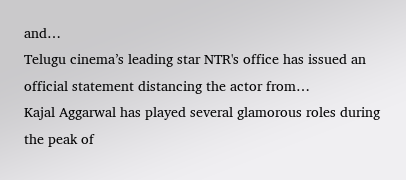and…
Telugu cinema’s leading star NTR's office has issued an official statement distancing the actor from…
Kajal Aggarwal has played several glamorous roles during the peak of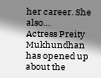her career. She also…
Actress Preity Mukhundhan has opened up about the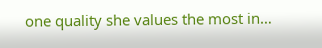one quality she values the most in…